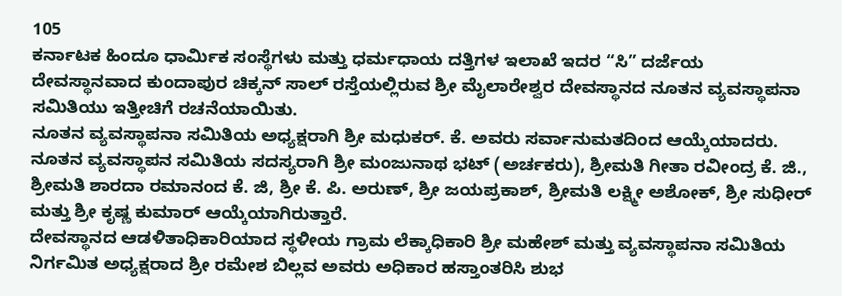105
ಕರ್ನಾಟಕ ಹಿಂದೂ ಧಾರ್ಮಿಕ ಸಂಸ್ಥೆಗಳು ಮತ್ತು ಧರ್ಮಧಾಯ ದತ್ತಿಗಳ ಇಲಾಖೆ ಇದರ “ಸಿ” ದರ್ಜೆಯ ದೇವಸ್ಥಾನವಾದ ಕುಂದಾಪುರ ಚಿಕ್ಕನ್ ಸಾಲ್ ರಸ್ತೆಯಲ್ಲಿರುವ ಶ್ರೀ ಮೈಲಾರೇಶ್ವರ ದೇವಸ್ಥಾನದ ನೂತನ ವ್ಯವಸ್ಥಾಪನಾ ಸಮಿತಿಯು ಇತ್ತೀಚಿಗೆ ರಚನೆಯಾಯಿತು.
ನೂತನ ವ್ಯವಸ್ಥಾಪನಾ ಸಮಿತಿಯ ಅಧ್ಯಕ್ಷರಾಗಿ ಶ್ರೀ ಮಧುಕರ್. ಕೆ. ಅವರು ಸರ್ವಾನುಮತದಿಂದ ಆಯ್ಕೆಯಾದರು. ನೂತನ ವ್ಯವಸ್ಥಾಪನ ಸಮಿತಿಯ ಸದಸ್ಯರಾಗಿ ಶ್ರೀ ಮಂಜುನಾಥ ಭಟ್ (ಅರ್ಚಕರು), ಶ್ರೀಮತಿ ಗೀತಾ ರವೀಂದ್ರ ಕೆ. ಜಿ., ಶ್ರೀಮತಿ ಶಾರದಾ ರಮಾನಂದ ಕೆ. ಜಿ, ಶ್ರೀ ಕೆ. ಪಿ. ಅರುಣ್, ಶ್ರೀ ಜಯಪ್ರಕಾಶ್, ಶ್ರೀಮತಿ ಲಕ್ಷ್ಮೀ ಅಶೋಕ್, ಶ್ರೀ ಸುಧೀರ್ ಮತ್ತು ಶ್ರೀ ಕೃಷ್ಣ ಕುಮಾರ್ ಆಯ್ಕೆಯಾಗಿರುತ್ತಾರೆ.
ದೇವಸ್ಥಾನದ ಆಡಳಿತಾಧಿಕಾರಿಯಾದ ಸ್ಥಳೀಯ ಗ್ರಾಮ ಲೆಕ್ಕಾಧಿಕಾರಿ ಶ್ರೀ ಮಹೇಶ್ ಮತ್ತು ವ್ಯವಸ್ಥಾಪನಾ ಸಮಿತಿಯ ನಿರ್ಗಮಿತ ಅಧ್ಯಕ್ಷರಾದ ಶ್ರೀ ರಮೇಶ ಬಿಲ್ಲವ ಅವರು ಅಧಿಕಾರ ಹಸ್ತಾಂತರಿಸಿ ಶುಭ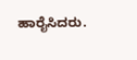ಹಾರೈಸಿದರು.